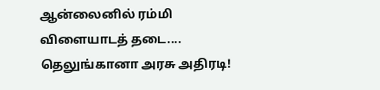ஆன்லைனில் ரம்மி விளையாடத் தடை.... தெலுங்கானா அரசு அதிரடி!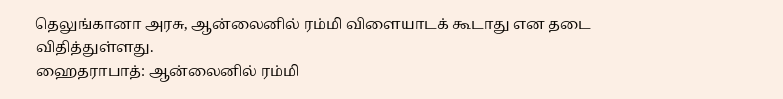தெலுங்கானா அரசு, ஆன்லைனில் ரம்மி விளையாடக் கூடாது என தடை விதித்துள்ளது.
ஹைதராபாத்: ஆன்லைனில் ரம்மி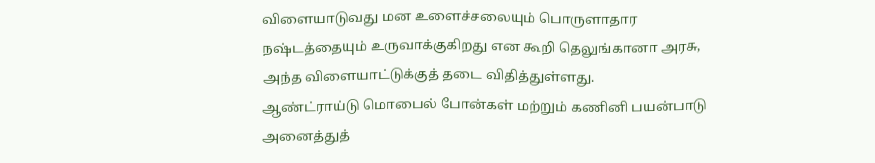விளையாடுவது மன உளைச்சலையும் பொருளாதார நஷ்டத்தையும் உருவாக்குகிறது என கூறி தெலுங்கானா அரசு, அந்த விளையாட்டுக்குத் தடை விதித்துள்ளது.
ஆண்ட்ராய்டு மொபைல் போன்கள் மற்றும் கணினி பயன்பாடு அனைத்துத்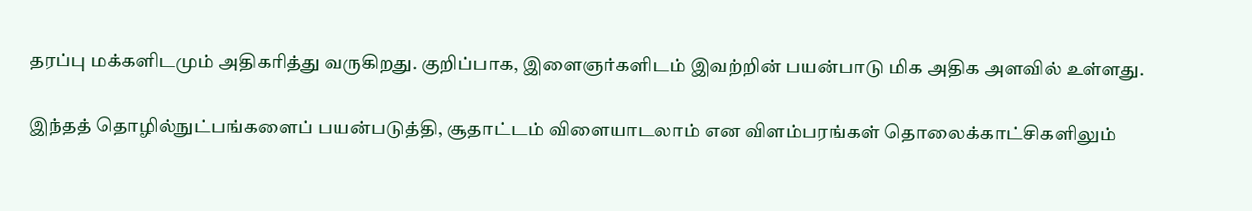தரப்பு மக்களிடமும் அதிகரித்து வருகிறது. குறிப்பாக, இளைஞர்களிடம் இவற்றின் பயன்பாடு மிக அதிக அளவில் உள்ளது.

இந்தத் தொழில்நுட்பங்களைப் பயன்படுத்தி, சூதாட்டம் விளையாடலாம் என விளம்பரங்கள் தொலைக்காட்சிகளிலும்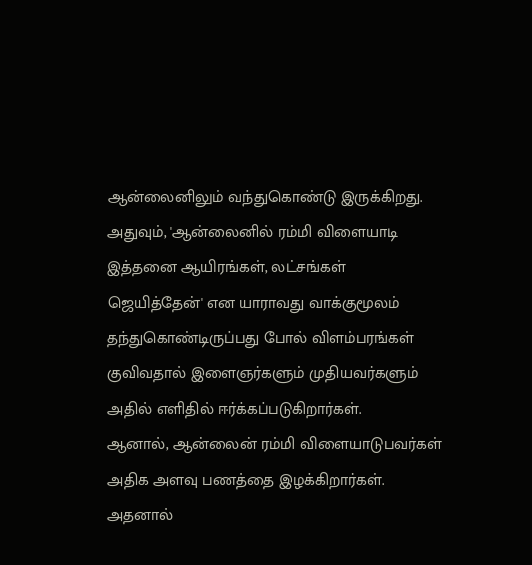ஆன்லைனிலும் வந்துகொண்டு இருக்கிறது. அதுவும், 'ஆன்லைனில் ரம்மி விளையாடி இத்தனை ஆயிரங்கள், லட்சங்கள் ஜெயித்தேன்' என யாராவது வாக்குமூலம் தந்துகொண்டிருப்பது போல் விளம்பரங்கள் குவிவதால் இளைஞர்களும் முதியவர்களும் அதில் எளிதில் ஈர்க்கப்படுகிறார்கள்.
ஆனால், ஆன்லைன் ரம்மி விளையாடுபவர்கள் அதிக அளவு பணத்தை இழக்கிறார்கள். அதனால்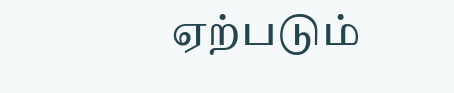ஏற்படும்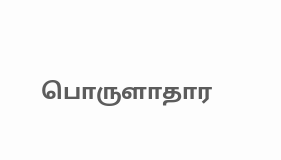பொருளாதார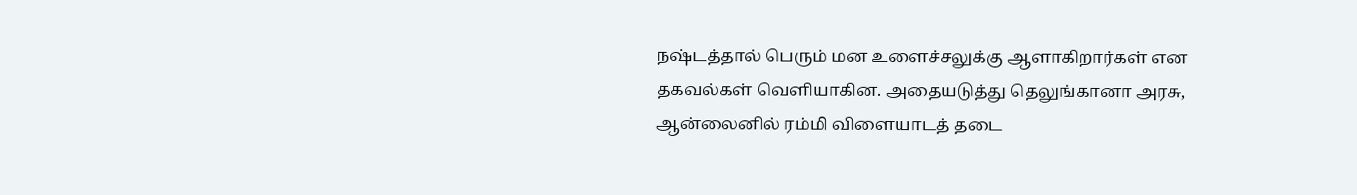நஷ்டத்தால் பெரும் மன உளைச்சலுக்கு ஆளாகிறார்கள் என தகவல்கள் வெளியாகின. அதையடுத்து தெலுங்கானா அரசு, ஆன்லைனில் ரம்மி விளையாடத் தடை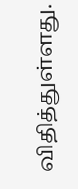விதித்துள்ளது.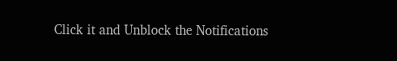Click it and Unblock the Notifications